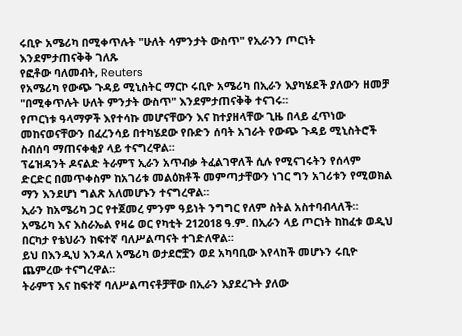ሩቢዮ አሜሪካ በሚቀጥሉት "ሁለት ሳምንታት ውስጥ" የኢራንን ጦርነት እንደምታጠናቅቅ ገለጹ
የፎቶው ባለመብት, Reuters
የአሜሪካ የውጭ ጉዳይ ሚኒስትር ማርኮ ሩቢዮ አሜሪካ በኢራን እያካሄደች ያለውን ዘመቻ "በሚቀጥሉት ሁለት ምንታት ውስጥ" እንደምታጠናቅቅ ተናገሩ።
የጦርነቱ ዓላማዎች እየተሳኩ መሆናቸውን እና ከተያዘላቸው ጊዜ በላይ ፈጥነው መከናወናቸውን በፈረንሳይ በተካሄደው የቡድን ሰባት አገራት የውጭ ጉዳይ ሚኒስትሮች ስብሰባ ማጠናቀቂያ ላይ ተናግረዋል።
ፕሬዝዳንት ዶናልድ ትራምፕ ኢራን አጥብቃ ትፈልገዋለች ሲሉ የሚናገሩትን የሰላም ድርድር በመጥቀስም ከአገሪቱ መልዕክቶች መምጣታቸውን ነገር ግን አገሪቱን የሚወክል ማን እንደሆነ ግልጽ አለመሆኑን ተናግረዋል።
ኢራን ከአሜሪካ ጋር የተጀመረ ምንም ዓይነት ንግግር የለም ስትል አስተባብላለች።
አሜሪካ እና እስራኤል የዛሬ ወር የካቲት 212018 ዓ.ም. በኢራን ላይ ጦርነት ከከፈቱ ወዲህ በርካታ የቴህራን ከፍተኛ ባለሥልጣናት ተገድለዋል።
ይህ በእንዲህ እንዳለ አሜሪካ ወታደሮቿን ወደ አካባቢው እየላከች መሆኑን ሩቢዮ ጨምረው ተናግረዋል።
ትራምፕ እና ከፍተኛ ባለሥልጣናቶቻቸው በኢራን እያደረጉት ያለው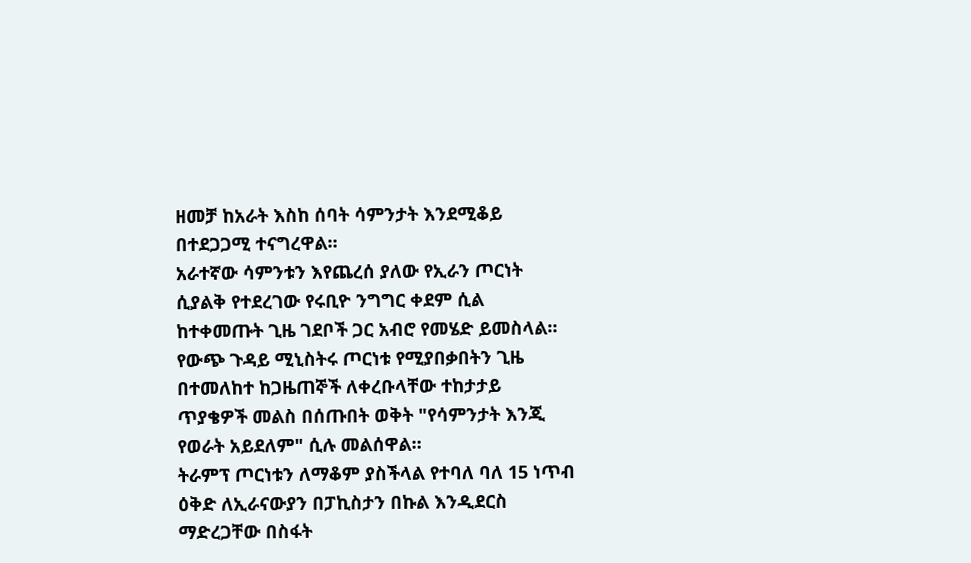ዘመቻ ከአራት እስከ ሰባት ሳምንታት እንደሚቆይ በተደጋጋሚ ተናግረዋል።
አራተኛው ሳምንቱን እየጨረሰ ያለው የኢራን ጦርነት ሲያልቅ የተደረገው የሩቢዮ ንግግር ቀደም ሲል ከተቀመጡት ጊዜ ገደቦች ጋር አብሮ የመሄድ ይመስላል።
የውጭ ጉዳይ ሚኒስትሩ ጦርነቱ የሚያበቃበትን ጊዜ በተመለከተ ከጋዜጠኞች ለቀረቡላቸው ተከታታይ ጥያቄዎች መልስ በሰጡበት ወቅት "የሳምንታት እንጂ የወራት አይደለም" ሲሉ መልሰዋል።
ትራምፕ ጦርነቱን ለማቆም ያስችላል የተባለ ባለ 15 ነጥብ ዕቅድ ለኢራናውያን በፓኪስታን በኩል እንዲደርስ ማድረጋቸው በስፋት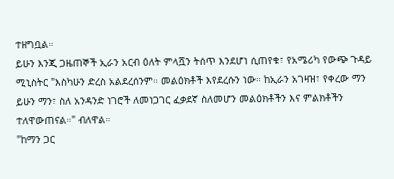ተዘግቧል።
ይሁን እንጂ ጋዜጠኞች ኢራን አርብ ዕለት ምላሿን ትሰጥ እንደሆነ ሲጠየቁ፣ የአሜሪካ የውጭ ጉዳይ ሚኒስትር "እስካሁን ድረስ አልደረሰንም። መልዕክቶች እየደረሱን ነው። ከኢራን አገዛዝ፣ የቀረው ማን ይሁን ማን፣ ስለ አንዳንድ ነገሮች ለመነጋገር ፈቃደኛ ስለመሆን መልዕክቶችን እና ምልክቶችን ተለዋውጠናል።" ብለዋል።
"ከማን ጋር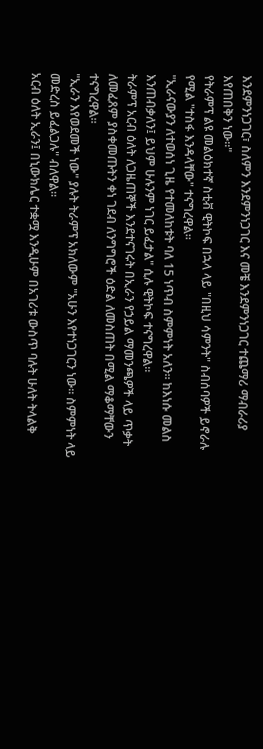እንደምንነጋገር፣ ስለምን እንደምንነጋገር እና መቼ እንደምንነጋገር ተጨማሪ ማብራሪያ እየጠበቅን ነው።"
የትራምፕ ልዩ መልዕክተኛ ስቲቭ ዊትኮፍ በኋላ ላይ "በዚህ ሳምንት" ስብሰባዎች ይኖራሉ የሚል "ተስፋ እንዳላቸው" ተናግረዋል።
"ኢራናውያን ለተወሰነ ጊዜ የተመለከቱት ባለ 15 ነጥብ ስምምነት አለን። ከእነሱ መልስ እንጠብቃለን፤ ይህም ሁሉንም ነገር ይፈታል" ሲሉ ዊትኮፍ ተናግረዋል።
ትራምፕ አርብ ዕለት ለጋዜጠኞች እንደተናገሩት በኢራን የኃይል ማመንጫዎች ላይ ጥቃት ለመፈጸም ያስቀመጡትን ቀነ ገደብ ለንግግሮች ዕድል ለመስጠት በሚል ማቆማቸውን ተናግረዋል።
"ኢራን እየወደመች ነው" ያሉት ትራምፕ አክለውም "አሁን እየተነጋገርን ነው። ስምምነት ላይ መድረስ ይፈልጋሉ" ብለዋል።
አርብ ዕለት ኢራን፤ በኒውክሌር ተቋሟ እንዲሁም በአገሪቱ ውስጥ ባሉት ሁለት ትላልቅ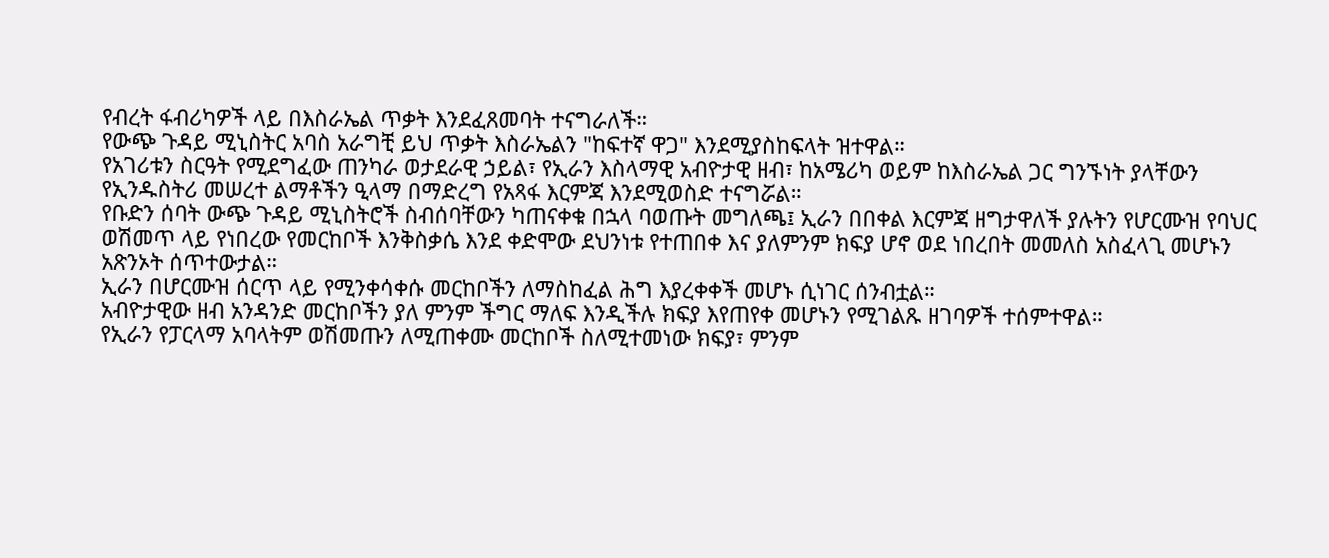የብረት ፋብሪካዎች ላይ በእስራኤል ጥቃት እንደፈጸመባት ተናግራለች።
የውጭ ጉዳይ ሚኒስትር አባስ አራግቺ ይህ ጥቃት እስራኤልን "ከፍተኛ ዋጋ" እንደሚያስከፍላት ዝተዋል።
የአገሪቱን ስርዓት የሚደግፈው ጠንካራ ወታደራዊ ኃይል፣ የኢራን እስላማዊ አብዮታዊ ዘብ፣ ከአሜሪካ ወይም ከእስራኤል ጋር ግንኙነት ያላቸውን የኢንዱስትሪ መሠረተ ልማቶችን ዒላማ በማድረግ የአጻፋ እርምጃ እንደሚወስድ ተናግሯል።
የቡድን ሰባት ውጭ ጉዳይ ሚኒስትሮች ስብሰባቸውን ካጠናቀቁ በኋላ ባወጡት መግለጫ፤ ኢራን በበቀል እርምጃ ዘግታዋለች ያሉትን የሆርሙዝ የባህር ወሽመጥ ላይ የነበረው የመርከቦች እንቅስቃሴ እንደ ቀድሞው ደህንነቱ የተጠበቀ እና ያለምንም ክፍያ ሆኖ ወደ ነበረበት መመለስ አስፈላጊ መሆኑን አጽንኦት ሰጥተውታል።
ኢራን በሆርሙዝ ሰርጥ ላይ የሚንቀሳቀሱ መርከቦችን ለማስከፈል ሕግ እያረቀቀች መሆኑ ሲነገር ሰንብቷል።
አብዮታዊው ዘብ አንዳንድ መርከቦችን ያለ ምንም ችግር ማለፍ እንዲችሉ ክፍያ እየጠየቀ መሆኑን የሚገልጹ ዘገባዎች ተሰምተዋል።
የኢራን የፓርላማ አባላትም ወሽመጡን ለሚጠቀሙ መርከቦች ስለሚተመነው ክፍያ፣ ምንም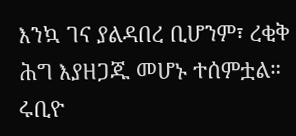እንኳ ገና ያልዳበረ ቢሆንም፣ ረቂቅ ሕግ እያዘጋጁ መሆኑ ተሰምቷል።
ሩቢዮ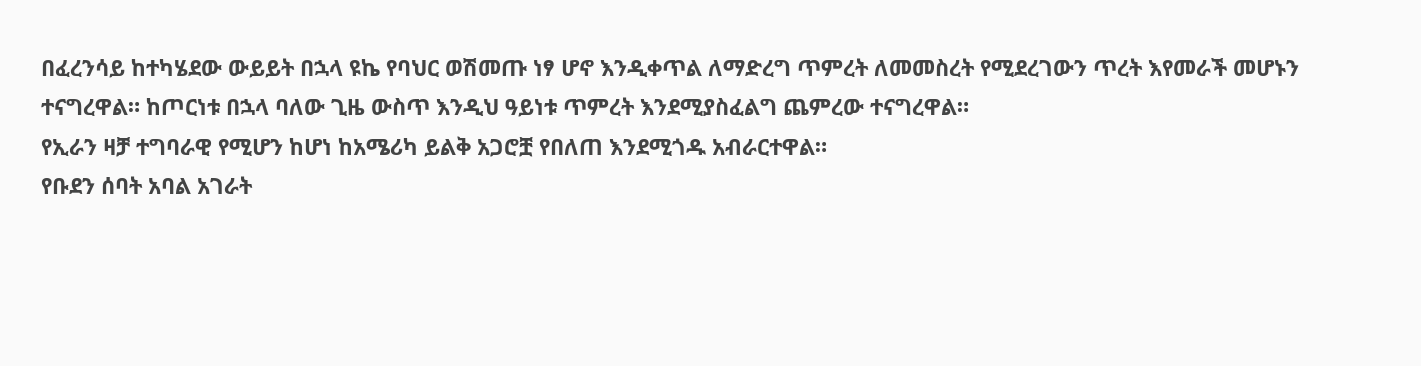በፈረንሳይ ከተካሄደው ውይይት በኋላ ዩኬ የባህር ወሽመጡ ነፃ ሆኖ እንዲቀጥል ለማድረግ ጥምረት ለመመስረት የሚደረገውን ጥረት እየመራች መሆኑን ተናግረዋል። ከጦርነቱ በኋላ ባለው ጊዜ ውስጥ እንዲህ ዓይነቱ ጥምረት እንደሚያስፈልግ ጨምረው ተናግረዋል።
የኢራን ዛቻ ተግባራዊ የሚሆን ከሆነ ከአሜሪካ ይልቅ አጋሮቿ የበለጠ እንደሚጎዱ አብራርተዋል።
የቡደን ሰባት አባል አገራት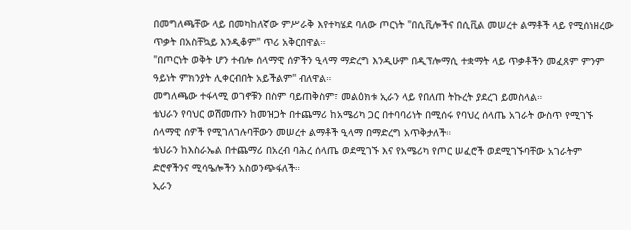በመግለጫቸው ላይ በመካከለኛው ምሥራቅ እየተካሄደ ባለው ጦርነት "በሲቪሎችና በሲቪል መሠረተ ልማቶች ላይ የሚሰነዘረው ጥቃት በአስቸኳይ እንዲቆም" ጥሪ አቅርበዋል።
"በጦርነት ወቅት ሆን ተብሎ ሰላማዊ ሰዎችን ዒላማ ማድረግ እንዲሁም በዲፕሎማሲ ተቋማት ላይ ጥቃቶችን መፈጸም ምንም ዓይነት ምክንያት ሊቀርብበት አይችልም" ብለዋል።
መግለጫው ተፋላሚ ወገኖቹን በስም ባይጠቅስም፣ መልዕክቱ ኢራን ላይ የበለጠ ትኩረት ያደረገ ይመስላል።
ቴህራን የባህር ወሽመጡን ከመዝጋት በተጨማሪ ከአሜሪካ ጋር በተባባሪነት በሚሰሩ የባህረ ሰላጤ አገራት ውስጥ የሚገኙ ሰላማዊ ሰዎች የሚገለገሉባቸውን መሠረተ ልማቶች ዒላማ በማድረግ አጥቅታለች።
ቴህራን ከእስራኤል በተጨማሪ በአረብ ባሕረ ሰላጤ ወደሚገኙ እና የአሜሪካ የጦር ሠፈሮች ወደሚገኙባቸው አገራትም ድሮኖችንና ሚሳዔሎችን አስወንጭፋለች።
ኢራን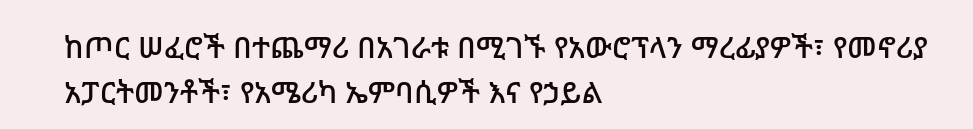ከጦር ሠፈሮች በተጨማሪ በአገራቱ በሚገኙ የአውሮፕላን ማረፊያዎች፣ የመኖሪያ አፓርትመንቶች፣ የአሜሪካ ኤምባሲዎች እና የኃይል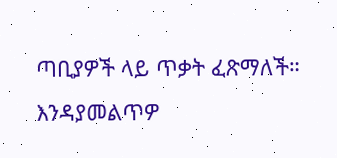ጣቢያዎች ላይ ጥቃት ፈጽማለች።
እንዳያመልጥዎ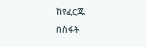ከየፈርጁ
በስፋት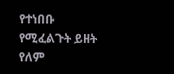የተነበቡ
የሚፈልጉት ይዘት የለም